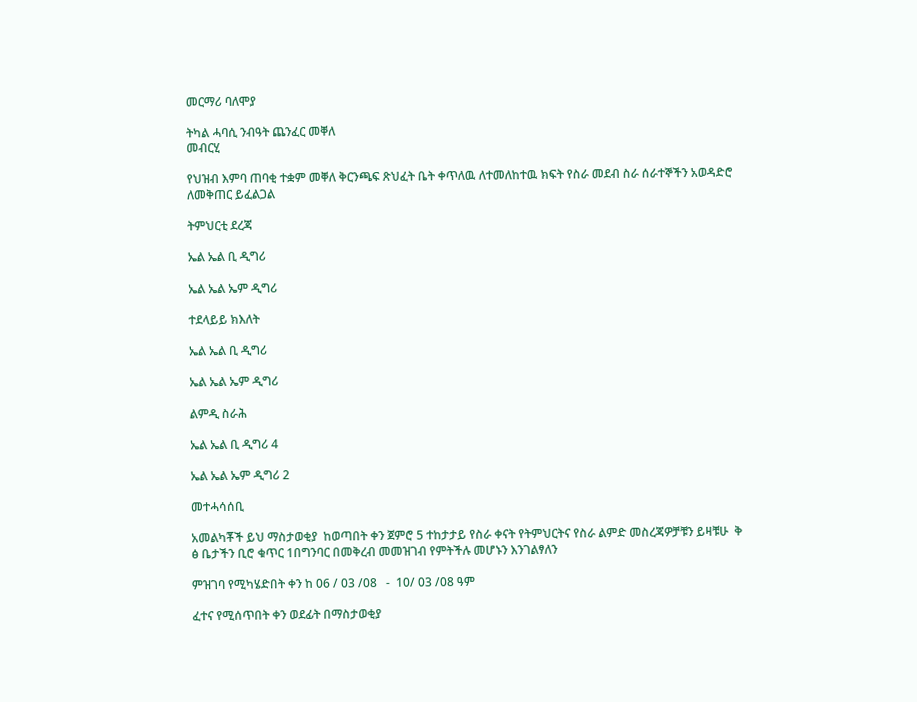መርማሪ ባለሞያ

ትካል ሓባሲ ንብዓት ጨንፈር መቐለ
መብርሂ

የህዝብ እምባ ጠባቂ ተቋም መቐለ ቅርንጫፍ ጽህፈት ቤት ቀጥለዉ ለተመለከተዉ ክፍት የስራ መደብ ስራ ሰራተኞችን አወዳድሮ ለመቅጠር ይፈልጋል

ትምህርቲ ደረጃ

ኤል ኤል ቢ ዲግሪ

ኤል ኤል ኤም ዲግሪ

ተደላይይ ክእለት

ኤል ኤል ቢ ዲግሪ

ኤል ኤል ኤም ዲግሪ

ልምዲ ስራሕ

ኤል ኤል ቢ ዲግሪ 4

ኤል ኤል ኤም ዲግሪ 2

መተሓሳሰቢ

አመልካቾች ይህ ማስታወቂያ  ከወጣበት ቀን ጀምሮ 5 ተከታታይ የስራ ቀናት የትምህርትና የስራ ልምድ መስረጃዎቻቹን ይዛቹሁ  ቅ ፅ ቤታችን ቢሮ ቁጥር 1በግንባር በመቅረብ መመዝገብ የምትችሉ መሆኑን እንገልፃለን

ምዝገባ የሚካሄድበት ቀን ከ 06 / 03 /08   -  10/ 03 /08 ዓም

ፈተና የሚሰጥበት ቀን ወደፊት በማስታወቂያ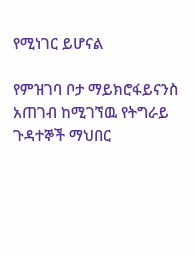የሚነገር ይሆናል

የምዝገባ ቦታ ማይክሮፋይናንስ አጠገብ ከሚገኘዉ የትግራይ ጉዳተኞች ማህበር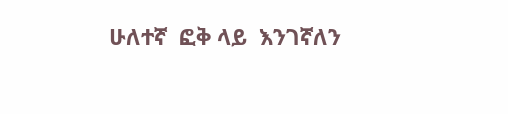ሁለተኛ  ፎቅ ላይ  እንገኛለን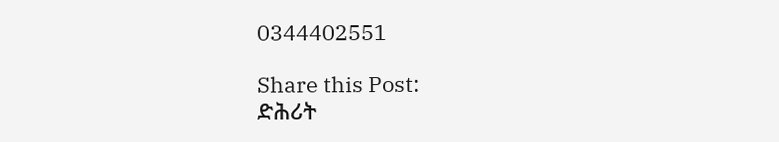0344402551

Share this Post:
ድሕሪት